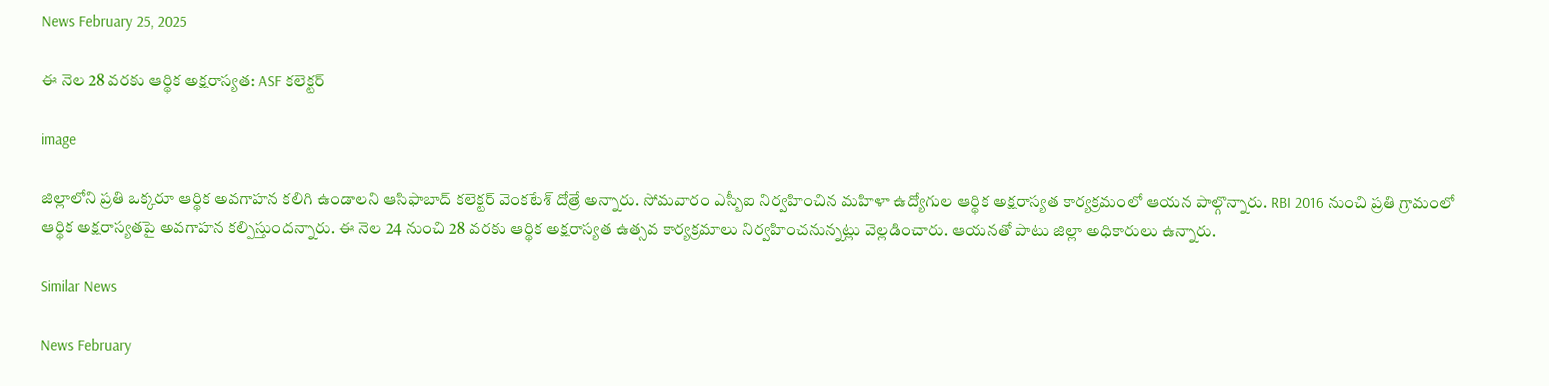News February 25, 2025

ఈ నెల 28 వరకు ఆర్థిక అక్షరాస్యత: ASF కలెక్టర్

image

జిల్లాలోని ప్రతి ఒక్కరూ ఆర్థిక అవగాహన కలిగి ఉండాలని ఆసిఫాబాద్ కలెక్టర్ వెంకటేశ్ దోత్రే అన్నారు. సోమవారం ఎస్బీఐ నిర్వహించిన మహిళా ఉద్యోగుల ఆర్థిక అక్షరాస్యత కార్యక్రమంలో ఆయన పాల్గొన్నారు. RBI 2016 నుంచి ప్రతి గ్రామంలో ఆర్థిక అక్షరాస్యతపై అవగాహన కల్పిస్తుందన్నారు. ఈ నెల 24 నుంచి 28 వరకు ఆర్థిక అక్షరాస్యత ఉత్సవ కార్యక్రమాలు నిర్వహించనున్నట్లు వెల్లడించారు. ఆయనతో పాటు జిల్లా అధికారులు ఉన్నారు.

Similar News

News February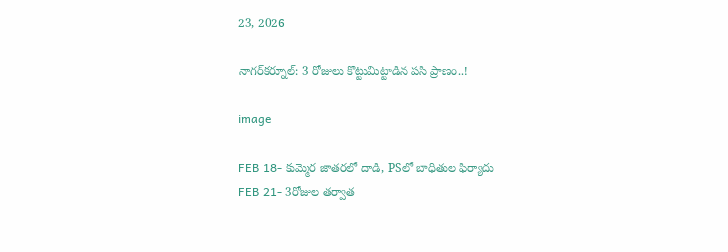23, 2026

నాగర్‌కర్నూల్: 3 రోజులు కొట్టుమిట్టాడిన పసి ప్రాణం..!

image

FEB 18- కుమ్మెర జాతరలో దాడి, PSలో బాధితుల ఫిర్యాదు
FEB 21- 3రోజుల తర్వాత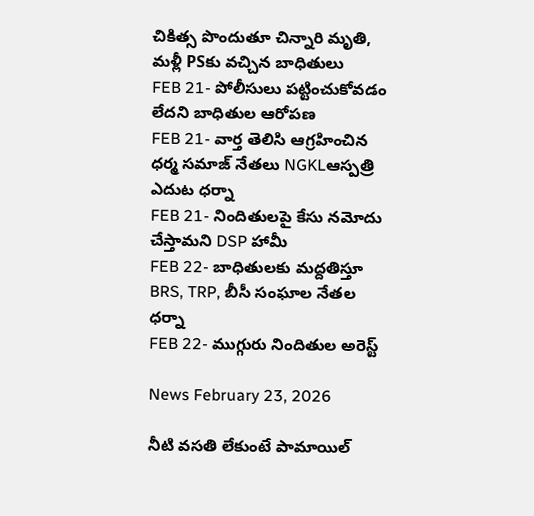చికిత్స పొందుతూ చిన్నారి మృతి, మళ్లీ PSకు వచ్చిన బాధితులు
FEB 21- పోలీసులు పట్టించుకోవడం లేదని బాధితుల ఆరోపణ
FEB 21- వార్త తెలిసి ఆగ్రహించిన ధర్మ సమాజ్ నేతలు NGKLఆస్పత్రి ఎదుట ధర్నా
FEB 21- నిందితులపై కేసు నమోదు చేస్తామని DSP హామీ
FEB 22- బాధితులకు మద్దతిస్తూ BRS, TRP, బీసీ సంఘాల నేతల ధర్నా
FEB 22- ముగ్గురు నిందితుల అరెస్ట్

News February 23, 2026

నీటి వసతి లేకుంటే పామాయిల్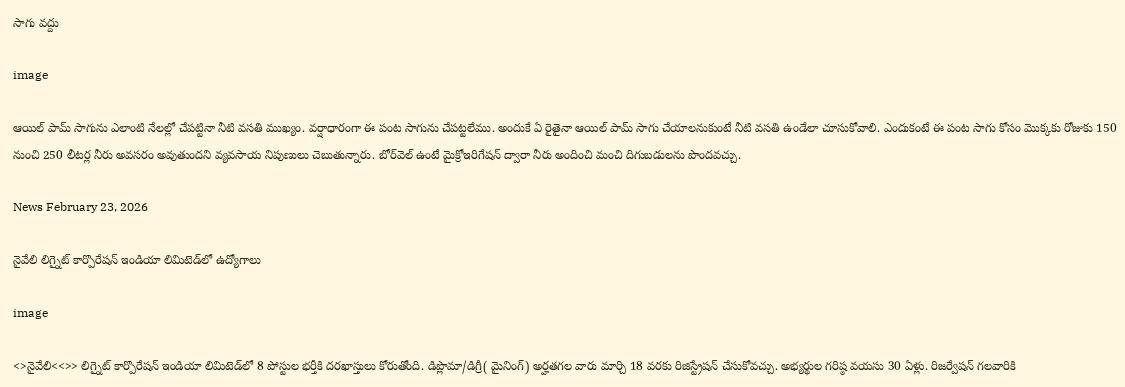సాగు వద్దు

image

ఆయిల్ పామ్ సాగును ఎలాంటి నేలల్లో చేపట్టినా నీటి వసతి ముఖ్యం. వర్షాధారంగా ఈ పంట సాగును చేపట్టలేము. అందుకే ఏ రైతైనా ఆయిల్ పామ్ సాగు చేయాలనుకుంటే నీటి వసతి ఉండేలా చూసుకోవాలి. ఎందుకంటే ఈ పంట సాగు కోసం మొక్కకు రోజుకు 150 నుంచి 250 లీటర్ల నీరు అవసరం అవుతుందని వ్యవసాయ నిపుణులు చెబుతున్నారు. బోర్‌వెల్ ఉంటే మైక్రోఇరిగేషన్ ద్వారా నీరు అందించి మంచి దిగుబడులను పొందవచ్చు.

News February 23, 2026

నైవేలి లిగ్నైట్ కార్పొరేషన్ ఇండియా లిమిటెడ్‌లో ఉద్యోగాలు

image

<>నైవేలి<<>> లిగ్నైట్ కార్పొరేషన్ ఇండియా లిమిటెడ్‌లో 8 పోస్టుల భర్తీకి దరఖాస్తులు కోరుతోంది. డిప్లొమా/డిగ్రీ( మైనింగ్) అర్హతగల వారు మార్చి 18 వరకు రిజిస్ట్రేషన్ చేసుకోవచ్చు. అభ్యర్థుల గరిష్ఠ వయసు 30 ఏళ్లు. రిజర్వేషన్ గలవారికి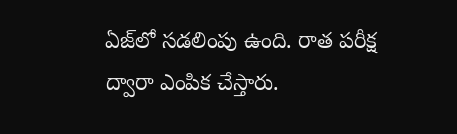ఏజ్‌లో సడలింపు ఉంది. రాత పరీక్ష ద్వారా ఎంపిక చేస్తారు.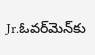Jr.ఓవర్‌మెన్‌కు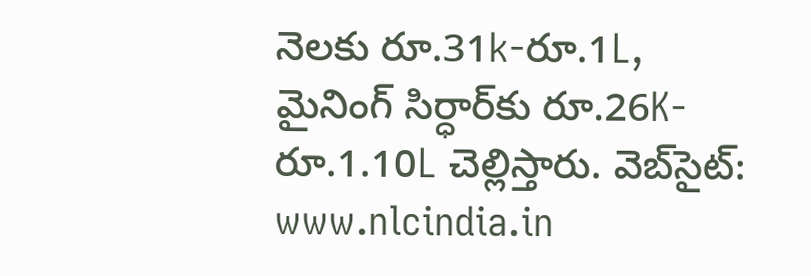నెలకు రూ.31k-రూ.1L, మైనింగ్ సిర్ధార్‌కు రూ.26K-రూ.1.10L చెల్లిస్తారు. వెబ్‌సైట్: www.nlcindia.in